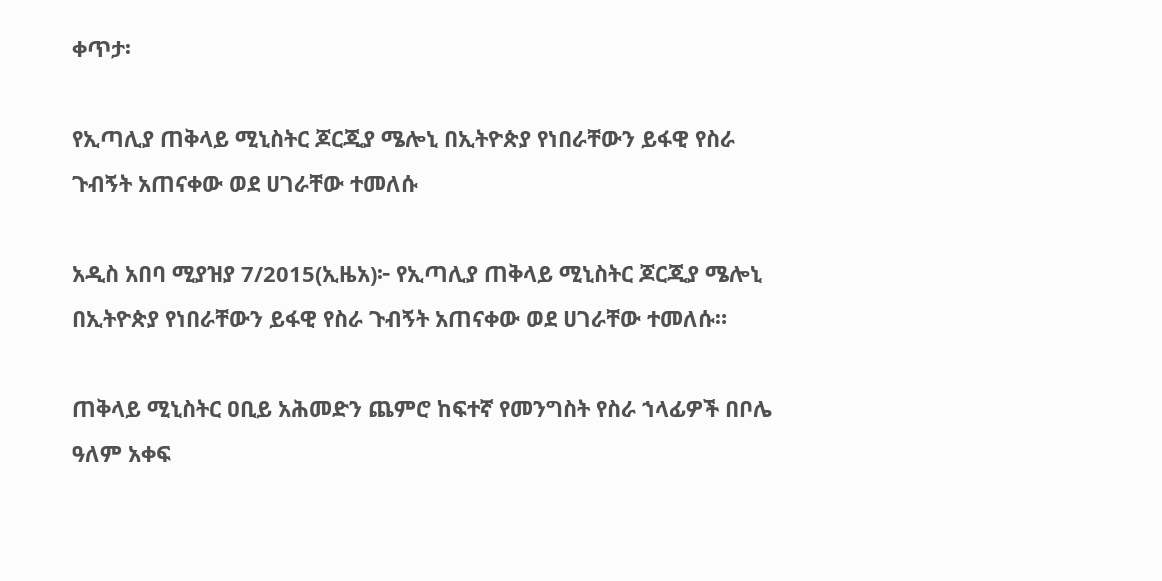ቀጥታ፡

የኢጣሊያ ጠቅላይ ሚኒስትር ጆርጂያ ሜሎኒ በኢትዮጵያ የነበራቸውን ይፋዊ የስራ ጉብኝት አጠናቀው ወደ ሀገራቸው ተመለሱ

አዲስ አበባ ሚያዝያ 7/2015(ኢዜአ)፦ የኢጣሊያ ጠቅላይ ሚኒስትር ጆርጂያ ሜሎኒ በኢትዮጵያ የነበራቸውን ይፋዊ የስራ ጉብኝት አጠናቀው ወደ ሀገራቸው ተመለሱ።

ጠቅላይ ሚኒስትር ዐቢይ አሕመድን ጨምሮ ከፍተኛ የመንግስት የስራ ኀላፊዎች በቦሌ ዓለም አቀፍ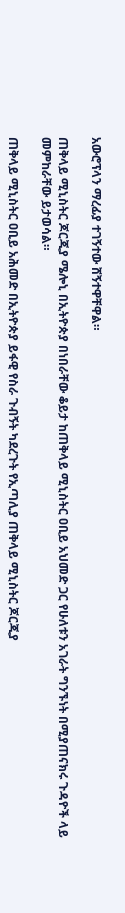አውሮፕላን ማረፊያ ተገኝተው ሸኝተዋቸዋል።

ጠቅላይ ሚኒስትር ጆርጂያ ሜሎኒ በኢትዮጵያ በነበራቸው ቆይታ ከጠቅላይ ሚኒስትር ዐቢይ አህመድ ጋር የሁለቱን አገራት ግንኙነት በሚያጠናክሩ ጉዳዮች ላይ መምከራቸው ይታወሳል።

ጠቅላይ ሚኒስትር ዐቢይ አሕመድ በኢትዮጵያ ይፋዊ የስራ ጉብኝት ካደረጉት የኢጣሊያ ጠቅላይ ሚኒስትር ጆርጂያ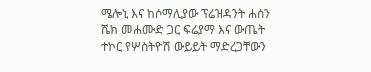ሜሎኒ እና ከሶማሊያው ፕሬዝዳንት ሐሰን ሼክ መሐሙድ ጋር ፍሬያማ እና ውጤት ተኮር የሦስትዮሽ ውይይት ማድረጋቸውን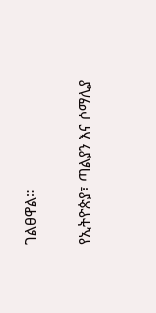ገልፀዋል።

የኢትዮጵያ፣ ጣልያን እና ሶማሊያ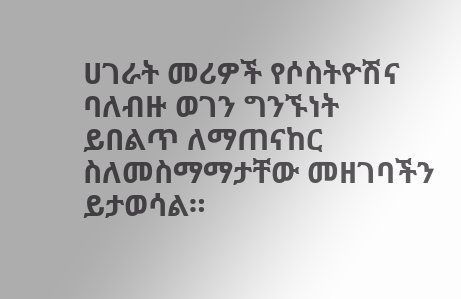ሀገራት መሪዎች የሶስትዮሽና ባለብዙ ወገን ግንኙነት ይበልጥ ለማጠናከር ስለመስማማታቸው መዘገባችን ይታወሳል።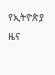የኢትዮጵያ ዜና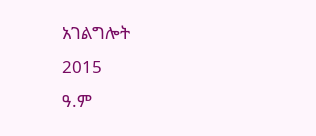አገልግሎት
2015
ዓ.ም